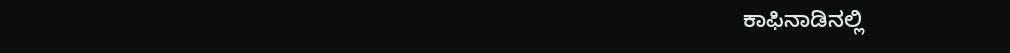ಕಾಫಿನಾಡಿನಲ್ಲಿ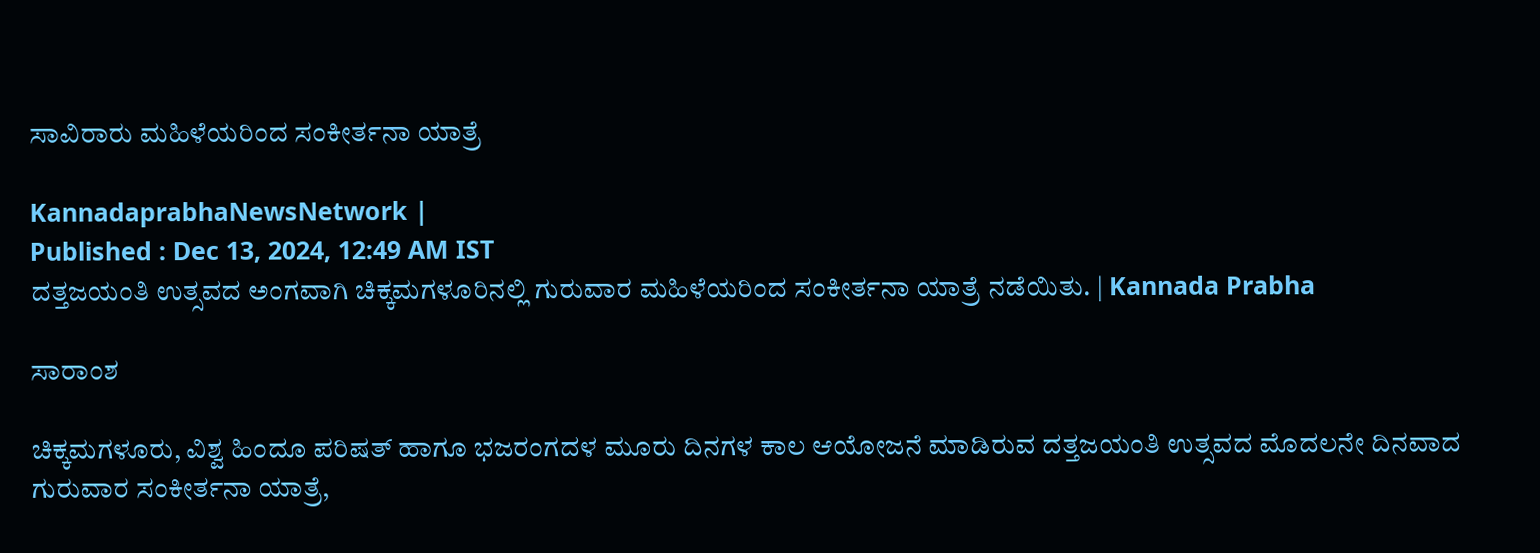ಸಾವಿರಾರು ಮಹಿಳೆಯರಿಂದ ಸಂಕೀರ್ತನಾ ಯಾತ್ರೆ

KannadaprabhaNewsNetwork |
Published : Dec 13, 2024, 12:49 AM IST
ದತ್ತಜಯಂತಿ ಉತ್ಸವದ ಅಂಗವಾಗಿ ಚಿಕ್ಕಮಗಳೂರಿನಲ್ಲಿ ಗುರುವಾರ ಮಹಿಳೆಯರಿಂದ ಸಂಕೀರ್ತನಾ ಯಾತ್ರೆ ನಡೆಯಿತು. | Kannada Prabha

ಸಾರಾಂಶ

ಚಿಕ್ಕಮಗಳೂರು, ವಿಶ್ವ ಹಿಂದೂ ಪರಿಷತ್‌ ಹಾಗೂ ಭಜರಂಗದಳ ಮೂರು ದಿನಗಳ ಕಾಲ ಆಯೋಜನೆ ಮಾಡಿರುವ ದತ್ತಜಯಂತಿ ಉತ್ಸವದ ಮೊದಲನೇ ದಿನವಾದ ಗುರುವಾರ ಸಂಕೀರ್ತನಾ ಯಾತ್ರೆ,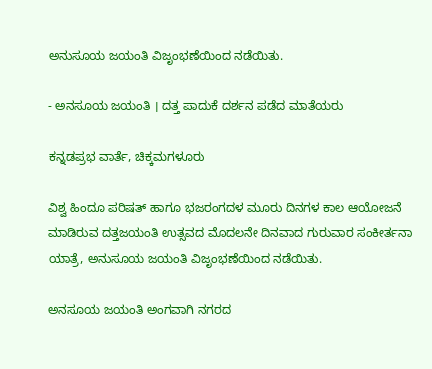ಅನುಸೂಯ ಜಯಂತಿ ವಿಜೃಂಭಣೆಯಿಂದ ನಡೆಯಿತು.

- ಅನಸೂಯ ಜಯಂತಿ । ದತ್ತ ಪಾದುಕೆ ದರ್ಶನ ಪಡೆದ ಮಾತೆಯರು

ಕನ್ನಡಪ್ರಭ ವಾರ್ತೆ, ಚಿಕ್ಕಮಗಳೂರು

ವಿಶ್ವ ಹಿಂದೂ ಪರಿಷತ್‌ ಹಾಗೂ ಭಜರಂಗದಳ ಮೂರು ದಿನಗಳ ಕಾಲ ಆಯೋಜನೆ ಮಾಡಿರುವ ದತ್ತಜಯಂತಿ ಉತ್ಸವದ ಮೊದಲನೇ ದಿನವಾದ ಗುರುವಾರ ಸಂಕೀರ್ತನಾ ಯಾತ್ರೆ, ಅನುಸೂಯ ಜಯಂತಿ ವಿಜೃಂಭಣೆಯಿಂದ ನಡೆಯಿತು.

ಅನಸೂಯ ಜಯಂತಿ ಅಂಗವಾಗಿ ನಗರದ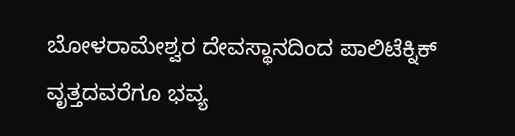ಬೋಳರಾಮೇಶ್ವರ ದೇವಸ್ಥಾನದಿಂದ ಪಾಲಿಟೆಕ್ನಿಕ್ ವೃತ್ತದವರೆಗೂ ಭವ್ಯ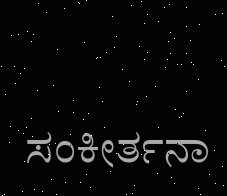ಸಂಕೀರ್ತನಾ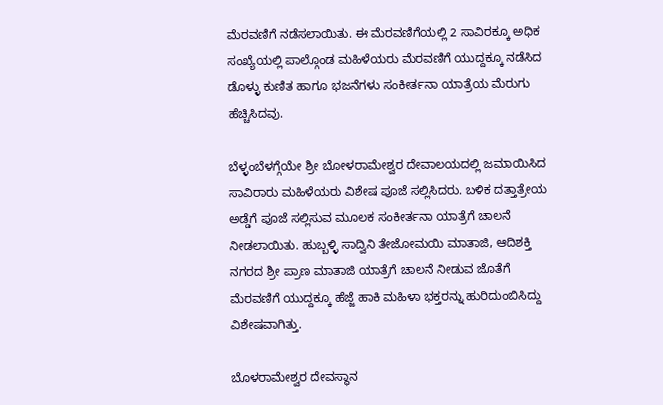ಮೆರವಣಿಗೆ ನಡೆಸಲಾಯಿತು. ಈ ಮೆರವಣಿಗೆಯಲ್ಲಿ 2 ಸಾವಿರಕ್ಕೂ ಅಧಿಕ ಸಂಖ್ಯೆಯಲ್ಲಿ ಪಾಲ್ಗೊಂಡ ಮಹಿಳೆಯರು ಮೆರವಣಿಗೆ ಯುದ್ದಕ್ಕೂ ನಡೆಸಿದ ಡೊಳ್ಳು ಕುಣಿತ ಹಾಗೂ ಭಜನೆಗಳು ಸಂಕೀರ್ತನಾ ಯಾತ್ರೆಯ ಮೆರುಗು ಹೆಚ್ಚಿಸಿದವು.

ಬೆಳ್ಳಂಬೆಳಗ್ಗೆಯೇ ಶ್ರೀ ಬೋಳರಾಮೇಶ್ವರ ದೇವಾಲಯದಲ್ಲಿ ಜಮಾಯಿಸಿದ ಸಾವಿರಾರು ಮಹಿಳೆಯರು ವಿಶೇಷ ಪೂಜೆ ಸಲ್ಲಿಸಿದರು. ಬಳಿಕ ದತ್ತಾತ್ರೇಯ ಅಡ್ಡೆಗೆ ಪೂಜೆ ಸಲ್ಲಿಸುವ ಮೂಲಕ ಸಂಕೀರ್ತನಾ ಯಾತ್ರೆಗೆ ಚಾಲನೆ ನೀಡಲಾಯಿತು. ಹುಬ್ಬಳ್ಳಿ ಸಾದ್ವಿನಿ ತೇಜೋಮಯಿ ಮಾತಾಜಿ, ಆದಿಶಕ್ತಿ ನಗರದ ಶ್ರೀ ಪ್ರಾಣ ಮಾತಾಜಿ ಯಾತ್ರೆಗೆ ಚಾಲನೆ ನೀಡುವ ಜೊತೆಗೆ ಮೆರವಣಿಗೆ ಯುದ್ದಕ್ಕೂ ಹೆಜ್ಜೆ ಹಾಕಿ ಮಹಿಳಾ ಭಕ್ತರನ್ನು ಹುರಿದುಂಬಿಸಿದ್ದು ವಿಶೇಷವಾಗಿತ್ತು.

ಬೊಳರಾಮೇಶ್ವರ ದೇವಸ್ಥಾನ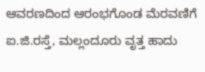ಆವರಣದಿಂದ ಆರಂಭಗೊಂಡ ಮೆರವಣಿಗೆ ಐ.ಜಿ.ರಸ್ತೆ, ಮಲ್ಲಂದೂರು ವೃತ್ತ ಹಾದು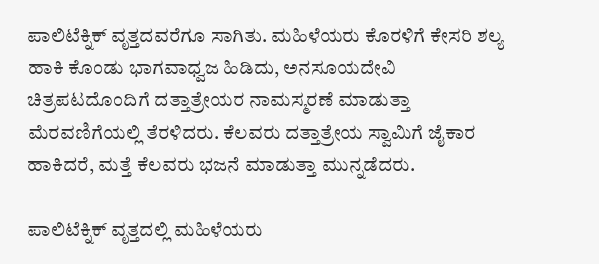ಪಾಲಿಟೆಕ್ನಿಕ್ ವೃತ್ತದವರೆಗೂ ಸಾಗಿತು. ಮಹಿಳೆಯರು ಕೊರಳಿಗೆ ಕೇಸರಿ ಶಲ್ಯ ಹಾಕಿ ಕೊಂಡು ಭಾಗವಾಧ್ವಜ ಹಿಡಿದು, ಅನಸೂಯದೇವಿ ಚಿತ್ರಪಟದೊಂದಿಗೆ ದತ್ತಾತ್ರೇಯರ ನಾಮಸ್ಮರಣೆ ಮಾಡುತ್ತಾ ಮೆರವಣಿಗೆಯಲ್ಲಿ ತೆರಳಿದರು. ಕೆಲವರು ದತ್ತಾತ್ರೇಯ ಸ್ವಾಮಿಗೆ ಜೈಕಾರ ಹಾಕಿದರೆ, ಮತ್ತೆ ಕೆಲವರು ಭಜನೆ ಮಾಡುತ್ತಾ ಮುನ್ನಡೆದರು.

ಪಾಲಿಟೆಕ್ನಿಕ್ ವೃತ್ತದಲ್ಲಿ ಮಹಿಳೆಯರು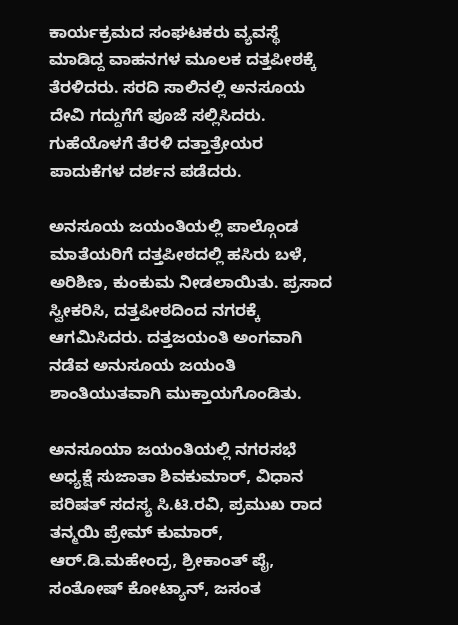ಕಾರ್ಯಕ್ರಮದ ಸಂಘಟಕರು ವ್ಯವಸ್ಥೆ ಮಾಡಿದ್ದ ವಾಹನಗಳ ಮೂಲಕ ದತ್ತಪೀಠಕ್ಕೆ ತೆರಳಿದರು. ಸರದಿ ಸಾಲಿನಲ್ಲಿ ಅನಸೂಯ ದೇವಿ ಗದ್ದುಗೆಗೆ ಪೂಜೆ ಸಲ್ಲಿಸಿದರು. ಗುಹೆಯೊಳಗೆ ತೆರಳಿ ದತ್ತಾತ್ರೇಯರ ಪಾದುಕೆಗಳ ದರ್ಶನ ಪಡೆದರು.

ಅನಸೂಯ ಜಯಂತಿಯಲ್ಲಿ ಪಾಲ್ಗೊಂಡ ಮಾತೆಯರಿಗೆ ದತ್ತಪೀಠದಲ್ಲಿ ಹಸಿರು ಬಳೆ, ಅರಿಶಿಣ, ಕುಂಕುಮ ನೀಡಲಾಯಿತು. ಪ್ರಸಾದ ಸ್ವೀಕರಿಸಿ, ದತ್ತಪೀಠದಿಂದ ನಗರಕ್ಕೆ ಆಗಮಿಸಿದರು. ದತ್ತಜಯಂತಿ ಅಂಗವಾಗಿ ನಡೆವ ಅನುಸೂಯ ಜಯಂತಿ ಶಾಂತಿಯುತವಾಗಿ ಮುಕ್ತಾಯಗೊಂಡಿತು.

ಅನಸೂಯಾ ಜಯಂತಿಯಲ್ಲಿ ನಗರಸಭೆ ಅಧ್ಯಕ್ಷೆ ಸುಜಾತಾ ಶಿವಕುಮಾರ್, ವಿಧಾನ ಪರಿಷತ್ ಸದಸ್ಯ ಸಿ.ಟಿ.ರವಿ, ಪ್ರಮುಖ ರಾದ ತನ್ಮಯಿ ಪ್ರೇಮ್ ಕುಮಾರ್, ಆರ್.ಡಿ.ಮಹೇಂದ್ರ, ಶ್ರೀಕಾಂತ್ ಪೈ, ಸಂತೋಷ್ ಕೋಟ್ಯಾನ್, ಜಸಂತ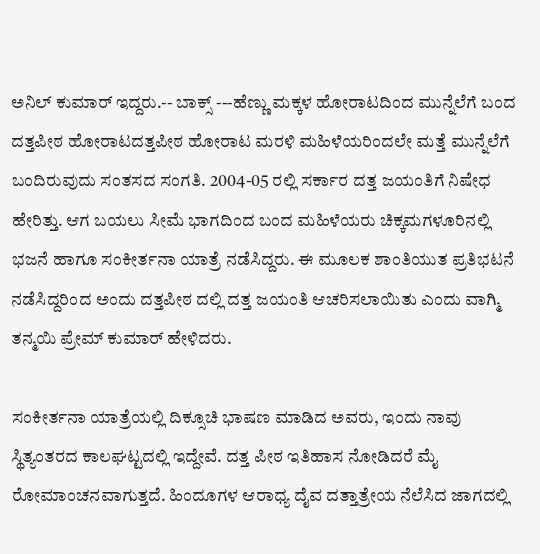ಅನಿಲ್ ಕುಮಾರ್ ಇದ್ದರು.-- ಬಾಕ್ಸ್‌ ---ಹೆಣ್ಣು ಮಕ್ಕಳ ಹೋರಾಟದಿಂದ ಮುನ್ನೆಲೆಗೆ ಬಂದ ದತ್ತಪೀಠ ಹೋರಾಟದತ್ತಪೀಠ ಹೋರಾಟ ಮರಳಿ ಮಹಿಳೆಯರಿಂದಲೇ ಮತ್ತೆ ಮುನ್ನೆಲೆಗೆ ಬಂದಿರುವುದು ಸಂತಸದ ಸಂಗತಿ. 2004-05 ರಲ್ಲಿ ಸರ್ಕಾರ ದತ್ತ ಜಯಂತಿಗೆ ನಿಷೇಧ ಹೇರಿತ್ತು. ಆಗ ಬಯಲು ಸೀಮೆ ಭಾಗದಿಂದ ಬಂದ ಮಹಿಳೆಯರು ಚಿಕ್ಕಮಗಳೂರಿನಲ್ಲಿ ಭಜನೆ ಹಾಗೂ ಸಂಕೀರ್ತನಾ ಯಾತ್ರೆ ನಡೆಸಿದ್ದರು. ಈ ಮೂಲಕ ಶಾಂತಿಯುತ ಪ್ರತಿಭಟನೆ ನಡೆಸಿದ್ದರಿಂದ ಅಂದು ದತ್ತಪೀಠ ದಲ್ಲಿ ದತ್ತ ಜಯಂತಿ ಆಚರಿಸಲಾಯಿತು ಎಂದು ವಾಗ್ಮಿ ತನ್ಮಯಿ ಪ್ರೇಮ್ ಕುಮಾರ್ ಹೇಳಿದರು.

ಸಂಕೀರ್ತನಾ ಯಾತ್ರೆಯಲ್ಲಿ ದಿಕ್ಸೂಚಿ ಭಾಷಣ ಮಾಡಿದ ಅವರು, ಇಂದು ನಾವು ಸ್ಥಿತ್ಯಂತರದ ಕಾಲಘಟ್ಟದಲ್ಲಿ ಇದ್ದೇವೆ. ದತ್ತ ಪೀಠ ಇತಿಹಾಸ ನೋಡಿದರೆ ಮೈ ರೋಮಾಂಚನವಾಗುತ್ತದೆ. ಹಿಂದೂಗಳ ಆರಾಧ್ಯ ದೈವ ದತ್ತಾತ್ರೇಯ ನೆಲೆಸಿದ ಜಾಗದಲ್ಲಿ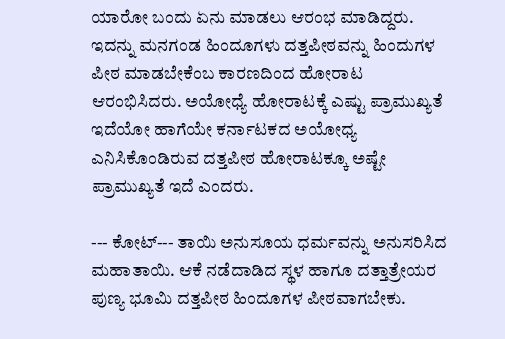ಯಾರೋ ಬಂದು ಏನು ಮಾಡಲು ಆರಂಭ ಮಾಡಿದ್ದರು. ಇದನ್ನು ಮನಗಂಡ ಹಿಂದೂಗಳು ದತ್ತಪೀಠವನ್ನು ಹಿಂದುಗಳ ಪೀಠ ಮಾಡಬೇಕೆಂಬ ಕಾರಣದಿಂದ ಹೋರಾಟ ಆರಂಭಿಸಿದರು. ಅಯೋಧ್ಯೆ ಹೋರಾಟಕ್ಕೆ ಎಷ್ಟು ಪ್ರಾಮುಖ್ಯತೆ ಇದೆಯೋ ಹಾಗೆಯೇ ಕರ್ನಾಟಕದ ಅಯೋಧ್ಯ ಎನಿಸಿಕೊಂಡಿರುವ ದತ್ತಪೀಠ ಹೋರಾಟಕ್ಕೂ ಅಷ್ಟೇ ಪ್ರಾಮುಖ್ಯತೆ ಇದೆ ಎಂದರು.

--- ಕೋಟ್‌--- ತಾಯಿ ಅನುಸೂಯ ಧರ್ಮವನ್ನು ಅನುಸರಿಸಿದ ಮಹಾತಾಯಿ. ಆಕೆ ನಡೆದಾಡಿದ ಸ್ಥಳ ಹಾಗೂ ದತ್ತಾತ್ರೇಯರ ಪುಣ್ಯ ಭೂಮಿ ದತ್ತಪೀಠ ಹಿಂದೂಗಳ ಪೀಠವಾಗಬೇಕು.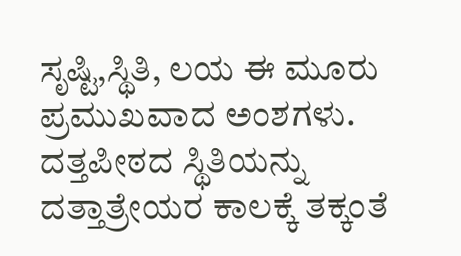ಸೃಷ್ಟಿ,ಸ್ಥಿತಿ, ಲಯ ಈ ಮೂರು ಪ್ರಮುಖವಾದ ಅಂಶಗಳು. ದತ್ತಪೀಠದ ಸ್ಥಿತಿಯನ್ನು ದತ್ತಾತ್ರೇಯರ ಕಾಲಕ್ಕೆ ತಕ್ಕಂತೆ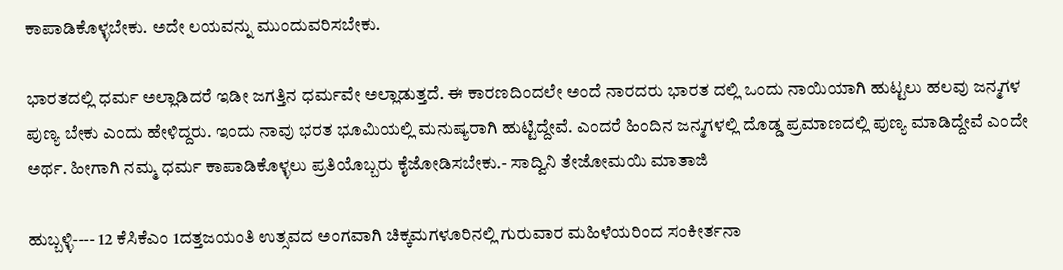ಕಾಪಾಡಿಕೊಳ್ಳಬೇಕು. ಅದೇ ಲಯವನ್ನು ಮುಂದುವರಿಸಬೇಕು.

ಭಾರತದಲ್ಲಿ ಧರ್ಮ ಅಲ್ಲಾಡಿದರೆ ಇಡೀ ಜಗತ್ತಿನ ಧರ್ಮವೇ ಅಲ್ಲಾಡುತ್ತದೆ. ಈ ಕಾರಣದಿಂದಲೇ ಅಂದೆ ನಾರದರು ಭಾರತ ದಲ್ಲಿ ಒಂದು ನಾಯಿಯಾಗಿ ಹುಟ್ಟಲು ಹಲವು ಜನ್ಮಗಳ ಪುಣ್ಯ ಬೇಕು ಎಂದು ಹೇಳಿದ್ದರು. ಇಂದು ನಾವು ಭರತ ಭೂಮಿಯಲ್ಲಿ ಮನುಷ್ಯರಾಗಿ ಹುಟ್ಟಿದ್ದೇವೆ. ಎಂದರೆ ಹಿಂದಿನ ಜನ್ಮಗಳಲ್ಲಿ ದೊಡ್ಡ ಪ್ರಮಾಣದಲ್ಲಿ ಪುಣ್ಯ ಮಾಡಿದ್ದೇವೆ ಎಂದೇ ಅರ್ಥ. ಹೀಗಾಗಿ ನಮ್ಮ ಧರ್ಮ ಕಾಪಾಡಿಕೊಳ್ಳಲು ಪ್ರತಿಯೊಬ್ಬರು ಕೈಜೋಡಿಸಬೇಕು.- ಸಾದ್ವಿನಿ ತೇಜೋಮಯಿ ಮಾತಾಜಿ

ಹುಬ್ಬಳ್ಳಿ---- 12 ಕೆಸಿಕೆಎಂ 1ದತ್ತಜಯಂತಿ ಉತ್ಸವದ ಅಂಗವಾಗಿ ಚಿಕ್ಕಮಗಳೂರಿನಲ್ಲಿ ಗುರುವಾರ ಮಹಿಳೆಯರಿಂದ ಸಂಕೀರ್ತನಾ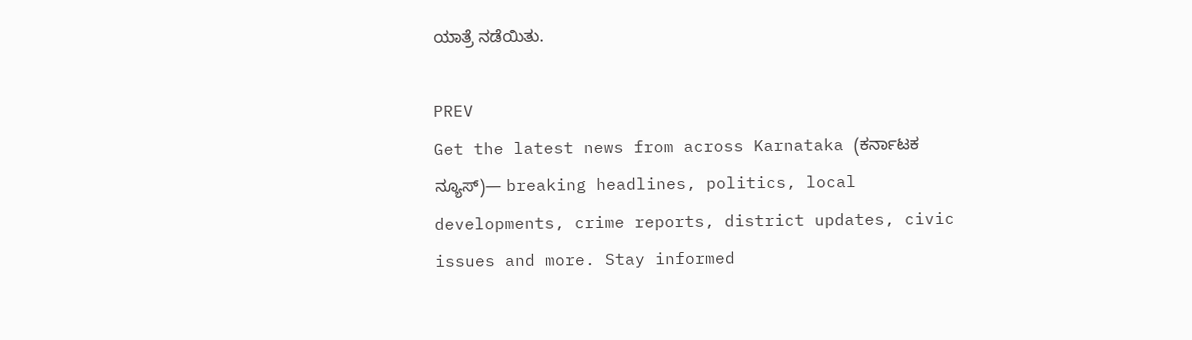ಯಾತ್ರೆ ನಡೆಯಿತು.

PREV
Get the latest news from across Karnataka (ಕರ್ನಾಟಕ ನ್ಯೂಸ್)— breaking headlines, politics, local developments, crime reports, district updates, civic issues and more. Stay informed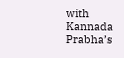with Kannada Prabha’s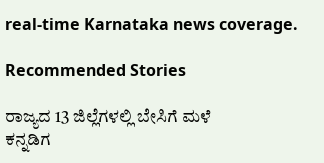real‑time Karnataka news coverage.

Recommended Stories

ರಾಜ್ಯದ 13 ಜಿಲ್ಲೆಗಳಲ್ಲಿ ಬೇಸಿಗೆ ಮಳೆ
ಕನ್ನಡಿಗ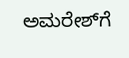ಅಮರೇಶ್‌ಗೆ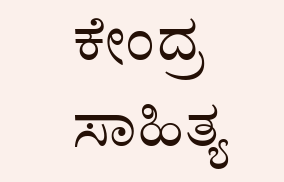ಕೇಂದ್ರ ಸಾಹಿತ್ಯ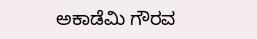ಅಕಾಡೆಮಿ ಗೌರವ